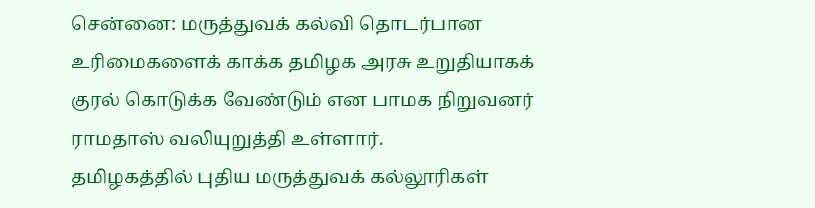சென்னை: மருத்துவக் கல்வி தொடர்பான உரிமைகளைக் காக்க தமிழக அரசு உறுதியாகக் குரல் கொடுக்க வேண்டும் என பாமக நிறுவனர் ராமதாஸ் வலியுறுத்தி உள்ளார்.
தமிழகத்தில் புதிய மருத்துவக் கல்லூரிகள்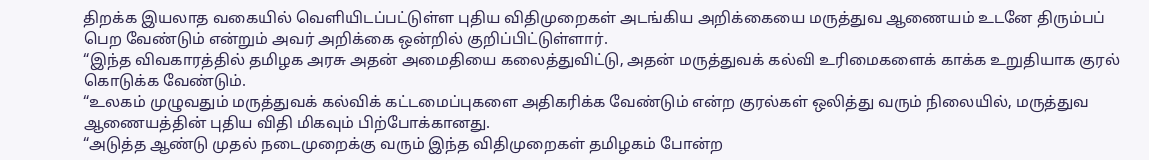திறக்க இயலாத வகையில் வெளியிடப்பட்டுள்ள புதிய விதிமுறைகள் அடங்கிய அறிக்கையை மருத்துவ ஆணையம் உடனே திரும்பப் பெற வேண்டும் என்றும் அவர் அறிக்கை ஒன்றில் குறிப்பிட்டுள்ளார்.
“இந்த விவகாரத்தில் தமிழக அரசு அதன் அமைதியை கலைத்துவிட்டு, அதன் மருத்துவக் கல்வி உரிமைகளைக் காக்க உறுதியாக குரல் கொடுக்க வேண்டும்.
“உலகம் முழுவதும் மருத்துவக் கல்விக் கட்டமைப்புகளை அதிகரிக்க வேண்டும் என்ற குரல்கள் ஒலித்து வரும் நிலையில், மருத்துவ ஆணையத்தின் புதிய விதி மிகவும் பிற்போக்கானது.
“அடுத்த ஆண்டு முதல் நடைமுறைக்கு வரும் இந்த விதிமுறைகள் தமிழகம் போன்ற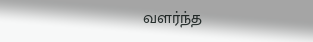வளர்ந்த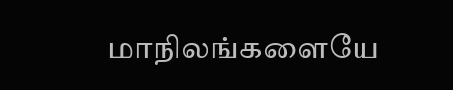மாநிலங்களையே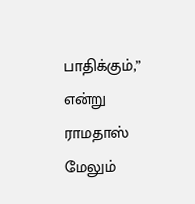பாதிக்கும்,” என்று ராமதாஸ் மேலும்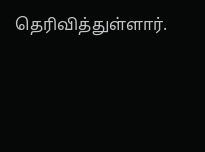தெரிவித்துள்ளார்.